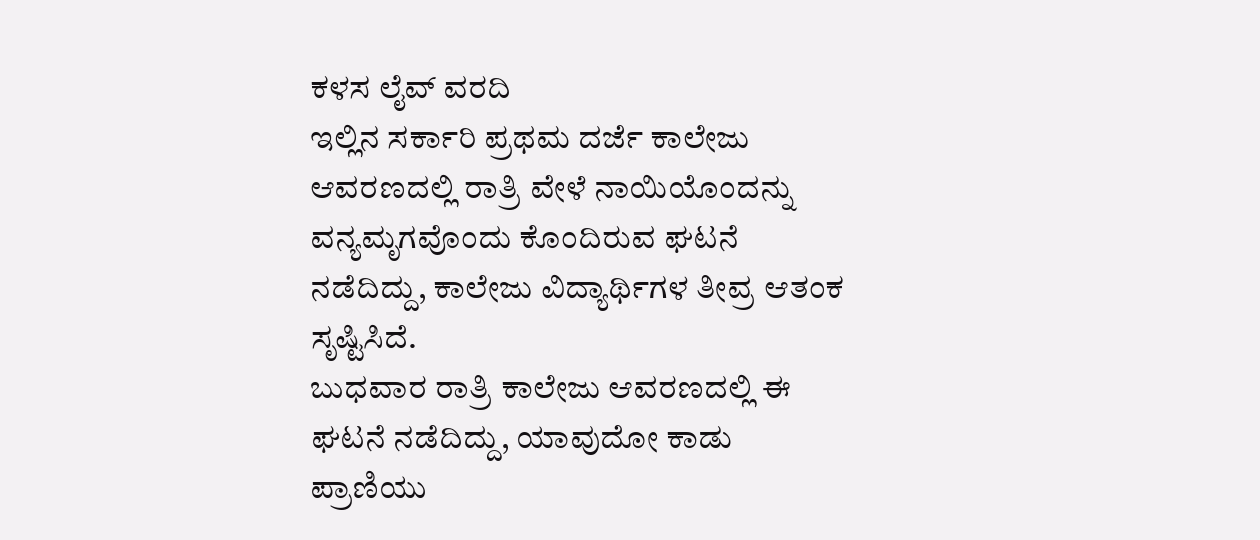ಕಳಸ ಲೈವ್ ವರದಿ
ಇಲ್ಲಿನ ಸರ್ಕಾರಿ ಪ್ರಥಮ ದರ್ಜೆ ಕಾಲೇಜು ಆವರಣದಲ್ಲಿ ರಾತ್ರಿ ವೇಳೆ ನಾಯಿಯೊಂದನ್ನು ವನ್ಯಮೃಗವೊಂದು ಕೊಂದಿರುವ ಘಟನೆ ನಡೆದಿದ್ದು, ಕಾಲೇಜು ವಿದ್ಯಾರ್ಥಿಗಳ ತೀವ್ರ ಆತಂಕ ಸೃಷ್ಟಿಸಿದೆ.
ಬುಧವಾರ ರಾತ್ರಿ ಕಾಲೇಜು ಆವರಣದಲ್ಲಿ ಈ ಘಟನೆ ನಡೆದಿದ್ದು, ಯಾವುದೋ ಕಾಡು ಪ್ರಾಣಿಯು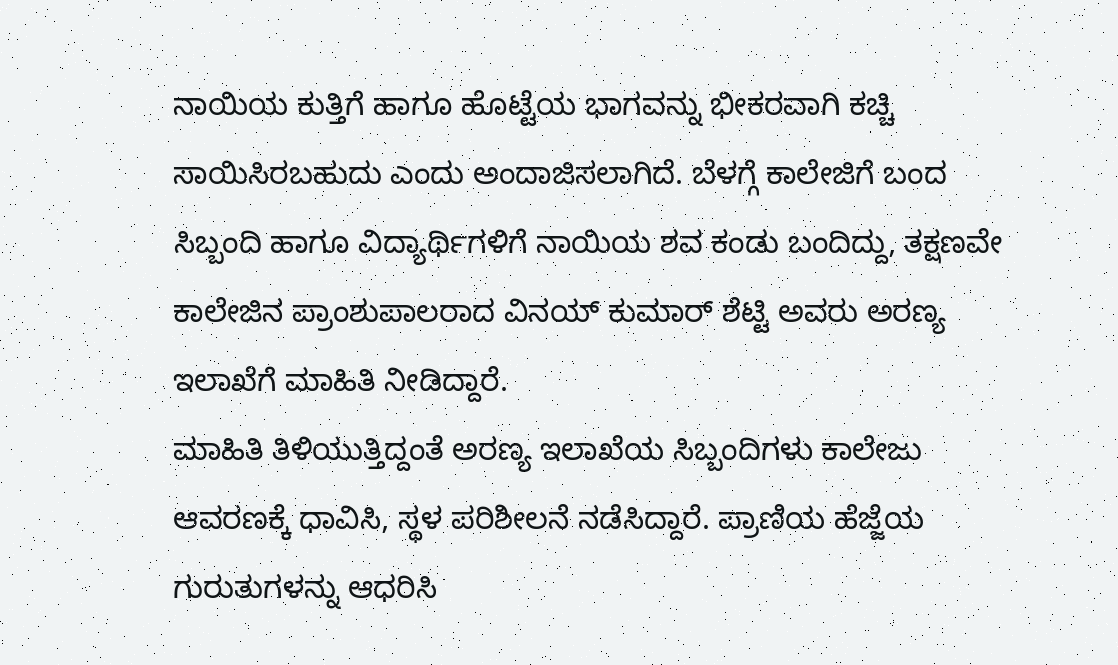ನಾಯಿಯ ಕುತ್ತಿಗೆ ಹಾಗೂ ಹೊಟ್ಟೆಯ ಭಾಗವನ್ನು ಭೀಕರವಾಗಿ ಕಚ್ಚಿ ಸಾಯಿಸಿರಬಹುದು ಎಂದು ಅಂದಾಜಿಸಲಾಗಿದೆ. ಬೆಳಗ್ಗೆ ಕಾಲೇಜಿಗೆ ಬಂದ ಸಿಬ್ಬಂದಿ ಹಾಗೂ ವಿದ್ಯಾರ್ಥಿಗಳಿಗೆ ನಾಯಿಯ ಶವ ಕಂಡು ಬಂದಿದ್ದು, ತಕ್ಷಣವೇ ಕಾಲೇಜಿನ ಪ್ರಾಂಶುಪಾಲರಾದ ವಿನಯ್ ಕುಮಾರ್ ಶೆಟ್ಟಿ ಅವರು ಅರಣ್ಯ ಇಲಾಖೆಗೆ ಮಾಹಿತಿ ನೀಡಿದ್ದಾರೆ.
ಮಾಹಿತಿ ತಿಳಿಯುತ್ತಿದ್ದಂತೆ ಅರಣ್ಯ ಇಲಾಖೆಯ ಸಿಬ್ಬಂದಿಗಳು ಕಾಲೇಜು ಆವರಣಕ್ಕೆ ಧಾವಿಸಿ, ಸ್ಥಳ ಪರಿಶೀಲನೆ ನಡೆಸಿದ್ದಾರೆ. ಪ್ರಾಣಿಯ ಹೆಜ್ಜೆಯ ಗುರುತುಗಳನ್ನು ಆಧರಿಸಿ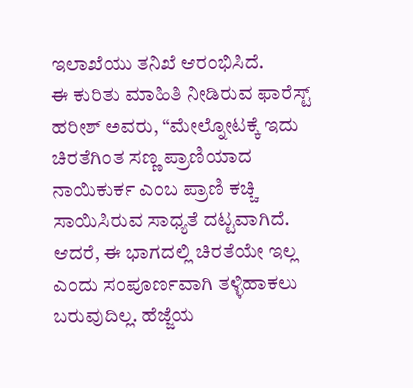ಇಲಾಖೆಯು ತನಿಖೆ ಆರಂಭಿಸಿದೆ.
ಈ ಕುರಿತು ಮಾಹಿತಿ ನೀಡಿರುವ ಫಾರೆಸ್ಟ್ ಹರೀಶ್ ಅವರು, “ಮೇಲ್ನೋಟಕ್ಕೆ ಇದು ಚಿರತೆಗಿಂತ ಸಣ್ಣ ಪ್ರಾಣಿಯಾದ ನಾಯಿಕುರ್ಕ ಎಂಬ ಪ್ರಾಣಿ ಕಚ್ಚಿ ಸಾಯಿಸಿರುವ ಸಾಧ್ಯತೆ ದಟ್ಟವಾಗಿದೆ. ಆದರೆ, ಈ ಭಾಗದಲ್ಲಿ ಚಿರತೆಯೇ ಇಲ್ಲ ಎಂದು ಸಂಪೂರ್ಣವಾಗಿ ತಳ್ಳಿಹಾಕಲು ಬರುವುದಿಲ್ಲ. ಹೆಜ್ಜೆಯ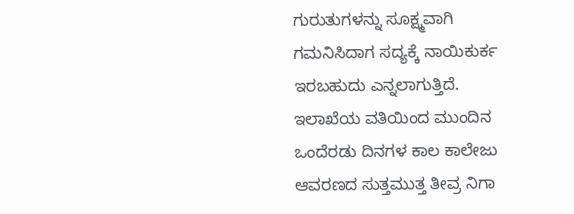ಗುರುತುಗಳನ್ನು ಸೂಕ್ಷ್ಮವಾಗಿ ಗಮನಿಸಿದಾಗ ಸದ್ಯಕ್ಕೆ ನಾಯಿಕುರ್ಕ ಇರಬಹುದು ಎನ್ನಲಾಗುತ್ತಿದೆ. ಇಲಾಖೆಯ ವತಿಯಿಂದ ಮುಂದಿನ ಒಂದೆರಡು ದಿನಗಳ ಕಾಲ ಕಾಲೇಜು ಆವರಣದ ಸುತ್ತಮುತ್ತ ತೀವ್ರ ನಿಗಾ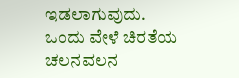ಇಡಲಾಗುವುದು. ಒಂದು ವೇಳೆ ಚಿರತೆಯ ಚಲನವಲನ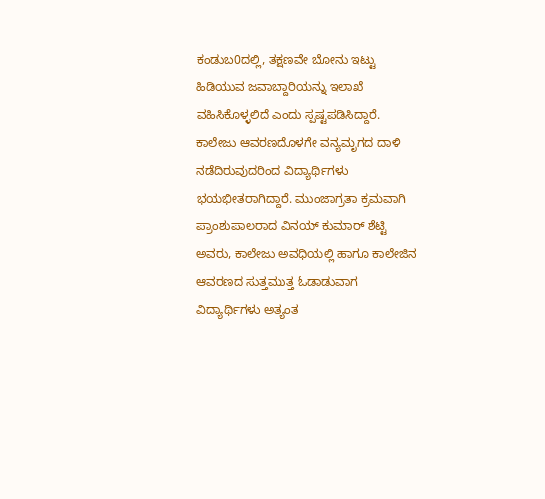ಕಂಡುಬ0ದಲ್ಲಿ, ತಕ್ಷಣವೇ ಬೋನು ಇಟ್ಟು ಹಿಡಿಯುವ ಜವಾಬ್ದಾರಿಯನ್ನು ಇಲಾಖೆ ವಹಿಸಿಕೊಳ್ಳಲಿದೆ ಎಂದು ಸ್ಪಷ್ಟಪಡಿಸಿದ್ದಾರೆ.
ಕಾಲೇಜು ಆವರಣದೊಳಗೇ ವನ್ಯಮೃಗದ ದಾಳಿ ನಡೆದಿರುವುದರಿಂದ ವಿದ್ಯಾರ್ಥಿಗಳು ಭಯಭೀತರಾಗಿದ್ದಾರೆ. ಮುಂಜಾಗ್ರತಾ ಕ್ರಮವಾಗಿ ಪ್ರಾಂಶುಪಾಲರಾದ ವಿನಯ್ ಕುಮಾರ್ ಶೆಟ್ಟಿ ಅವರು, ಕಾಲೇಜು ಅವಧಿಯಲ್ಲಿ ಹಾಗೂ ಕಾಲೇಜಿನ ಆವರಣದ ಸುತ್ತಮುತ್ತ ಓಡಾಡುವಾಗ ವಿದ್ಯಾರ್ಥಿಗಳು ಅತ್ಯಂತ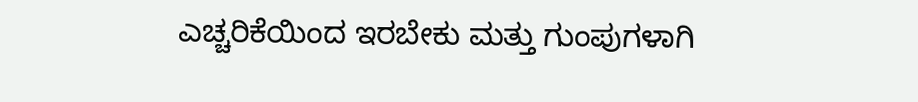ಎಚ್ಚರಿಕೆಯಿಂದ ಇರಬೇಕು ಮತ್ತು ಗುಂಪುಗಳಾಗಿ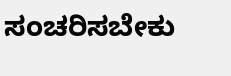ಸಂಚರಿಸಬೇಕು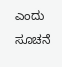ಎಂದು ಸೂಚನೆ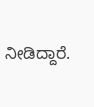ನೀಡಿದ್ದಾರೆ.